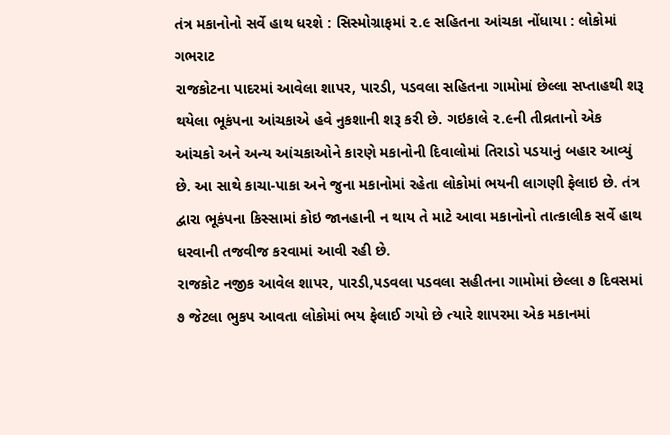તંત્ર મકાનોનો સર્વે હાથ ધરશે : સિસ્મોગ્રાફમાં ૨.૯ સહિતના આંચકા નોંધાયા : લોકોમાં ગભરાટ
રાજકોટના પાદરમાં આવેલા શાપર, પારડી, પડવલા સહિતના ગામોમાં છેલ્લા સપ્તાહથી શરૂ થયેલા ભૂકંપના આંચકાએ હવે નુકશાની શરૂ કરી છે. ગઇકાલે ૨.૯ની તીવ્રતાનો એક આંચકો અને અન્ય આંચકાઓને કારણે મકાનોની દિવાલોમાં તિરાડો પડયાનું બહાર આવ્યું છે. આ સાથે કાચા-પાકા અને જુના મકાનોમાં રહેતા લોકોમાં ભયની લાગણી ફેલાઇ છે. તંત્ર દ્વારા ભૂકંપના કિસ્સામાં કોઇ જાનહાની ન થાય તે માટે આવા મકાનોનો તાત્કાલીક સર્વે હાથ ધરવાની તજવીજ કરવામાં આવી રહી છે.
રાજકોટ નજીક આવેલ શાપર, પારડી,પડવલા પડવલા સહીતના ગામોમાં છેલ્લા ૭ દિવસમાં ૭ જેટલા ભુકપ આવતા લોકોમાં ભય ફેલાઈ ગયો છે ત્યારે શાપરમા એક મકાનમાં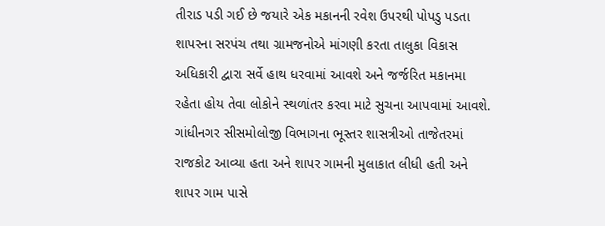તીરાડ પડી ગઈ છે જયારે એક મકાનની રવેશ ઉપરથી પોપડુ પડતા શાપરના સરપંચ તથા ગ્રામજનોએ માંગણી કરતા તાલુકા વિકાસ અધિકારી દ્વારા સર્વે હાથ ધરવામાં આવશે અને જર્જરિત મકાનમા રહેતા હોય તેવા લોકોને સ્થળાંતર કરવા માટે સુચના આપવામાં આવશે.
ગાંધીનગર સીસમોલોજી વિભાગના ભૂસ્તર શાસત્રીઓ તાજેતરમાં રાજકોટ આવ્યા હતા અને શાપર ગામની મુલાકાત લીધી હતી અને શાપર ગામ પાસે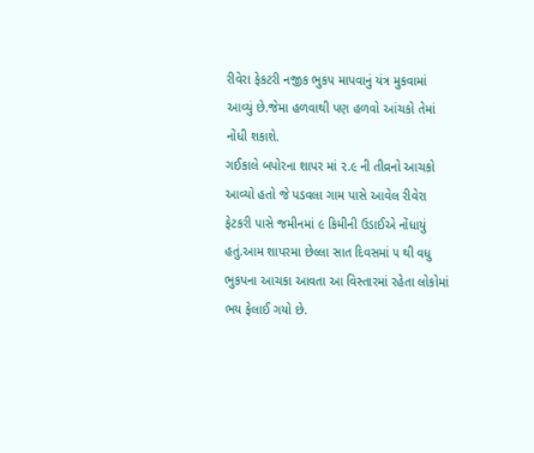રીવેરા ફેકટરી નજીક ભુકપ માપવાનું યંત્ર મુકવામાં આવ્યું છે.જેમા હળવાથી પણ હળવો આંચકો તેમાં નોંધી શકાશે.
ગઈકાલે બપોરના શાપર માં ૨.૯ ની તીવ્રનો આચકો આવ્યો હતો જે પડવલા ગામ પાસે આવેલ રીવેરા ફેટકરી પાસે જમીનમાં ૯ કિમીની ઉડાઈએ નોંધાયું હતું.આમ શાપરમા છેલ્લા સાત દિવસમાં ૫ થી વધુ ભુકપના આચકા આવતા આ વિસ્તારમાં રહેતા લોકોમાં ભય ફેલાઈ ગયો છે.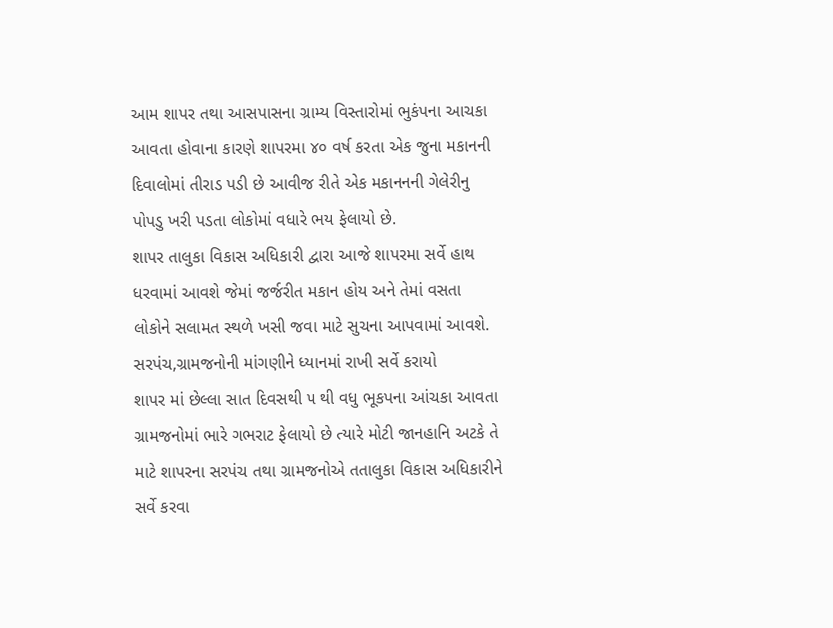આમ શાપર તથા આસપાસના ગ્રામ્ય વિસ્તારોમાં ભુકંપના આચકા આવતા હોવાના કારણે શાપરમા ૪૦ વર્ષ કરતા એક જુના મકાનની દિવાલોમાં તીરાડ પડી છે આવીજ રીતે એક મકાનનની ગેલેરીનુ પોપડુ ખરી પડતા લોકોમાં વધારે ભય ફેલાયો છે.
શાપર તાલુકા વિકાસ અધિકારી દ્વારા આજે શાપરમા સર્વે હાથ ધરવામાં આવશે જેમાં જર્જરીત મકાન હોય અને તેમાં વસતા લોકોને સલામત સ્થળે ખસી જવા માટે સુચના આપવામાં આવશે.
સરપંચ,ગ્રામજનોની માંગણીને ધ્યાનમાં રાખી સર્વે કરાયો
શાપર માં છેલ્લા સાત દિવસથી ૫ થી વધુ ભૂકપના આંચકા આવતા ગ્રામજનોમાં ભારે ગભરાટ ફેલાયો છે ત્યારે મોટી જાનહાનિ અટકે તે માટે શાપરના સરપંચ તથા ગ્રામજનોએ તતાલુકા વિકાસ અધિકારીને સર્વે કરવા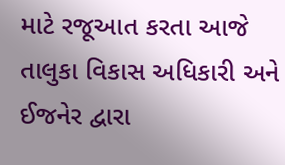માટે રજૂઆત કરતા આજે તાલુકા વિકાસ અધિકારી અને ઈજનેર દ્વારા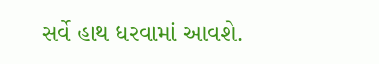સર્વે હાથ ધરવામાં આવશે.